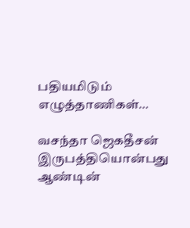பதியமிடும் எழுத்தாணிகள்…

வசந்தா ஜெகதீசன் இருபத்தியொன்பது ஆண்டின்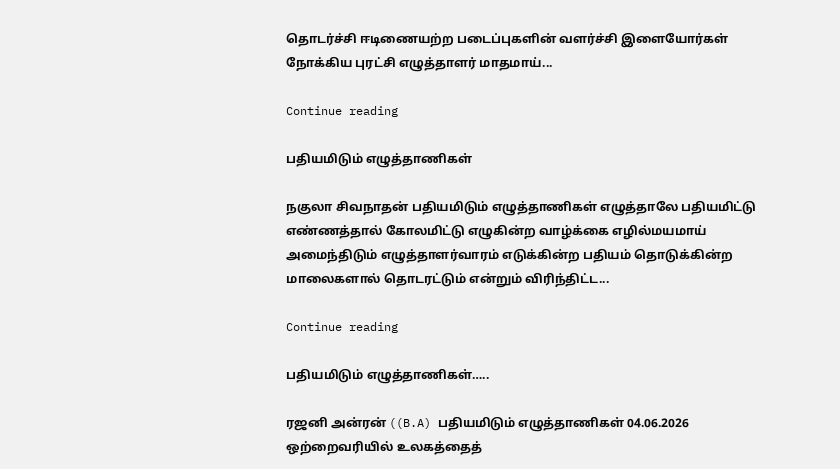தொடர்ச்சி ஈடிணையற்ற படைப்புகளின் வளர்ச்சி இளையோர்கள் நோக்கிய புரட்சி எழுத்தாளர் மாதமாய்...

Continue reading

பதியமிடும் எழுத்தாணிகள்

நகுலா சிவநாதன் பதியமிடும் எழுத்தாணிகள் எழுத்தாலே பதியமிட்டு எண்ணத்தால் கோலமிட்டு எழுகின்ற வாழ்க்கை எழில்மயமாய் அமைந்திடும் எழுத்தாளர்வாரம் எடுக்கின்ற பதியம் தொடுக்கின்ற மாலைகளால் தொடரட்டும் என்றும் விரிந்திட்ட...

Continue reading

பதியமிடும் எழுத்தாணிகள்…..

ரஜனி அன்ரன் ((B.A) பதியமிடும் எழுத்தாணிகள் 04.06.2026 ஒற்றைவரியில் உலகத்தைத்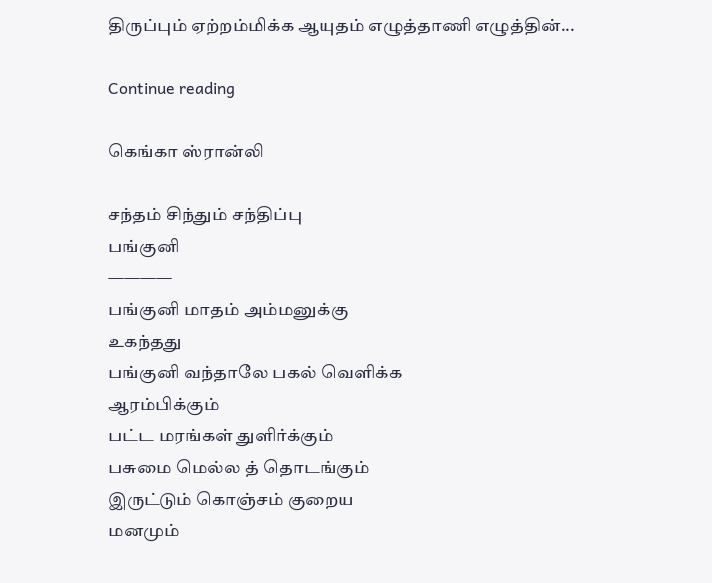திருப்பும் ஏற்றம்மிக்க ஆயுதம் எழுத்தாணி எழுத்தின்...

Continue reading

கெங்கா ஸ்ரான்லி

சந்தம் சிந்தும் சந்திப்பு
பங்குனி
————
பங்குனி மாதம் அம்மனுக்கு
உகந்தது
பங்குனி வந்தாலே பகல் வெளிக்க
ஆரம்பிக்கும்
பட்ட மரங்கள் துளிர்க்கும்
பசுமை மெல்ல த் தொடங்கும்
இருட்டும் கொஞ்சம் குறைய
மனமும்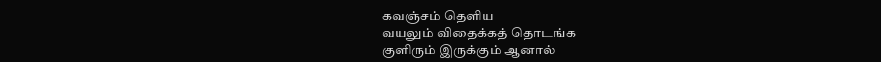கவஞ்சம் தெளிய
வயலும் விதைக்கத் தொடங்க
குளிரும் இருக்கும் ஆனால்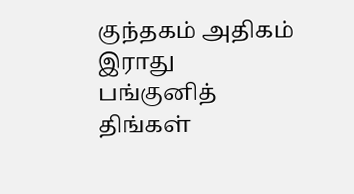குந்தகம் அதிகம் இராது
பங்குனித் திங்கள்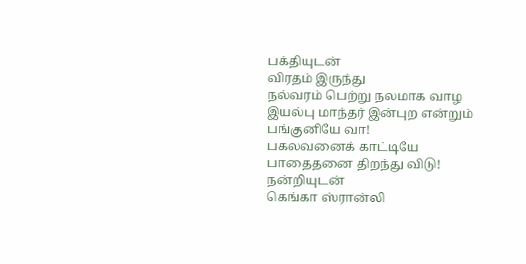பக்தியுடன்
விரதம் இருந்து
நல்வரம் பெற்று நலமாக வாழ
இயல்பு மாந்தர் இன்புற என்றும்
பங்குனியே வா!
பகலவனைக் காட்டியே
பாதைதனை திறந்து விடு!
நன்றியுடன்
கெங்கா ஸ்ரான்லி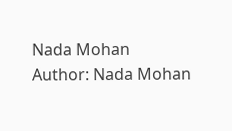Nada Mohan
Author: Nada Mohan